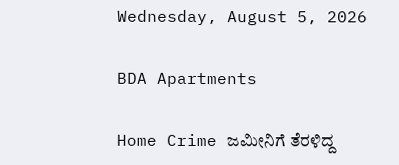Wednesday, August 5, 2026

BDA Apartments

Home Crime ಜಮೀನಿಗೆ ತೆರಳಿದ್ದ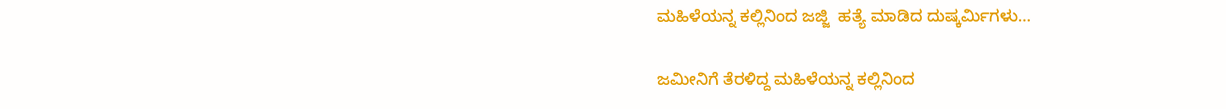ಮಹಿಳೆಯನ್ನ ಕಲ್ಲಿನಿಂದ ಜಜ್ಜಿ  ಹತ್ಯೆ ಮಾಡಿದ ದುಷ್ಕರ್ಮಿಗಳು…

ಜಮೀನಿಗೆ ತೆರಳಿದ್ದ ಮಹಿಳೆಯನ್ನ ಕಲ್ಲಿನಿಂದ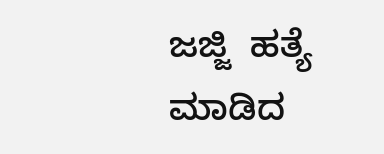ಜಜ್ಜಿ  ಹತ್ಯೆ ಮಾಡಿದ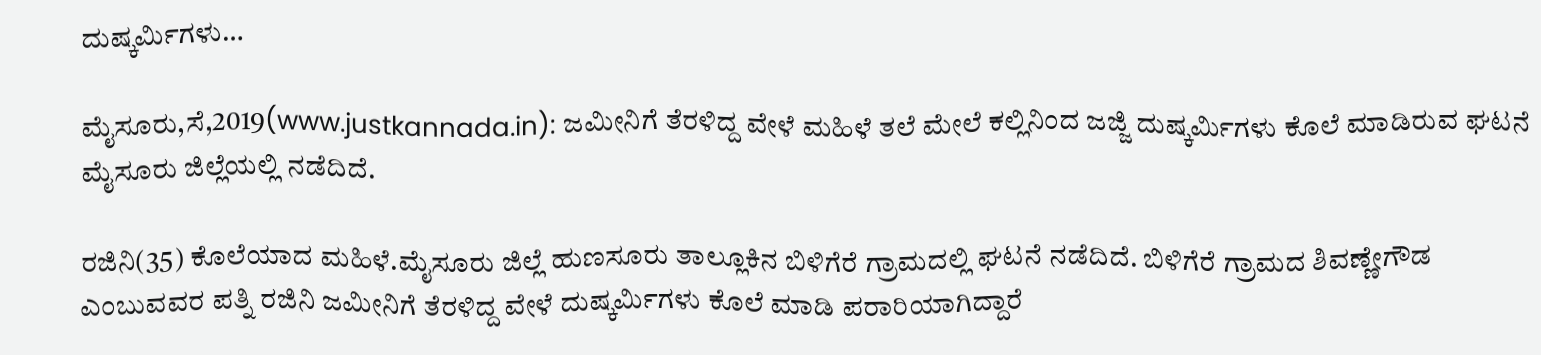ದುಷ್ಕರ್ಮಿಗಳು…

ಮೈಸೂರು,ಸೆ,2019(www.justkannada.in): ಜಮೀನಿಗೆ ತೆರಳಿದ್ದ ವೇಳೆ ಮಹಿಳೆ ತಲೆ ಮೇಲೆ ಕಲ್ಲಿನಿಂದ ಜಜ್ಜಿ ದುಷ್ಕರ್ಮಿಗಳು ಕೊಲೆ ಮಾಡಿರುವ ಘಟನೆ ಮೈಸೂರು ಜಿಲ್ಲೆಯಲ್ಲಿ ನಡೆದಿದೆ.

ರಜಿನಿ(35) ಕೊಲೆಯಾದ ಮಹಿಳೆ.ಮೈಸೂರು ಜಿಲ್ಲೆ ಹುಣಸೂರು ತಾಲ್ಲೂಕಿನ‌ ಬಿಳಿಗೆರೆ ಗ್ರಾಮದಲ್ಲಿ ಘಟನೆ ನಡೆದಿದೆ. ಬಿಳಿಗೆರೆ ಗ್ರಾಮದ ಶಿವಣ್ಣೇಗೌಡ ಎಂಬುವವರ ಪತ್ನಿ ರಜಿನಿ ಜಮೀನಿಗೆ ತೆರಳಿದ್ದ ವೇಳೆ ದುಷ್ಕರ್ಮಿಗಳು ಕೊಲೆ ಮಾಡಿ ಪರಾರಿಯಾಗಿದ್ದಾರೆ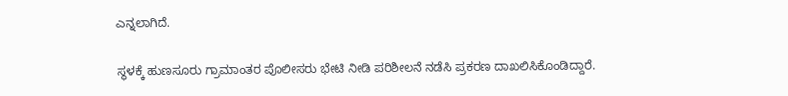ಎನ್ನಲಾಗಿದೆ.

ಸ್ಥಳಕ್ಕೆ ಹುಣಸೂರು ಗ್ರಾಮಾಂತರ ಪೊಲೀಸರು ಭೇಟಿ ನೀಡಿ ಪರಿಶೀಲನೆ ನಡೆಸಿ ಪ್ರಕರಣ ದಾಖಲಿಸಿಕೊಂಡಿದ್ದಾರೆ.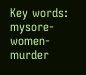Key words: mysore- women- murder